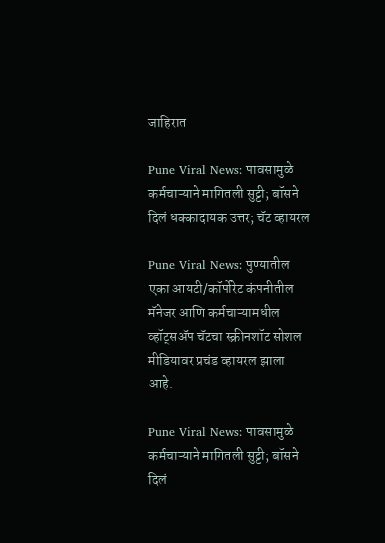जाहिरात

Pune Viral News: पावसामुळे कर्मचाऱ्याने मागितली सुट्टी; बॉसने दिलं धक्कादायक उत्तर; चॅट व्हायरल

Pune Viral News: पुण्यातील एका आयटी/कॉर्पोरेट कंपनीतील मॅनेजर आणि कर्मचाऱ्यामधील व्हॉट्सॲप चॅटचा स्क्रीनशॉट सोशल मीडियावर प्रचंड व्हायरल झाला आहे.

Pune Viral News: पावसामुळे कर्मचाऱ्याने मागितली सुट्टी; बॉसने दिलं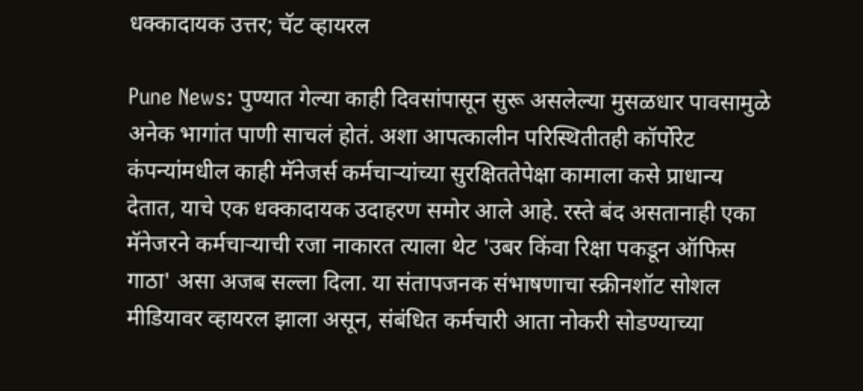धक्कादायक उत्तर; चॅट व्हायरल

Pune News: पुण्यात गेल्या काही दिवसांपासून सुरू असलेल्या मुसळधार पावसामुळे अनेक भागांत पाणी साचलं होतं. अशा आपत्कालीन परिस्थितीतही कॉर्पोरेट कंपन्यांमधील काही मॅनेजर्स कर्मचाऱ्यांच्या सुरक्षिततेपेक्षा कामाला कसे प्राधान्य देतात, याचे एक धक्कादायक उदाहरण समोर आले आहे. रस्ते बंद असतानाही एका मॅनेजरने कर्मचाऱ्याची रजा नाकारत त्याला थेट 'उबर किंवा रिक्षा पकडून ऑफिस गाठा' असा अजब सल्ला दिला. या संतापजनक संभाषणाचा स्क्रीनशॉट सोशल मीडियावर व्हायरल झाला असून, संबंधित कर्मचारी आता नोकरी सोडण्याच्या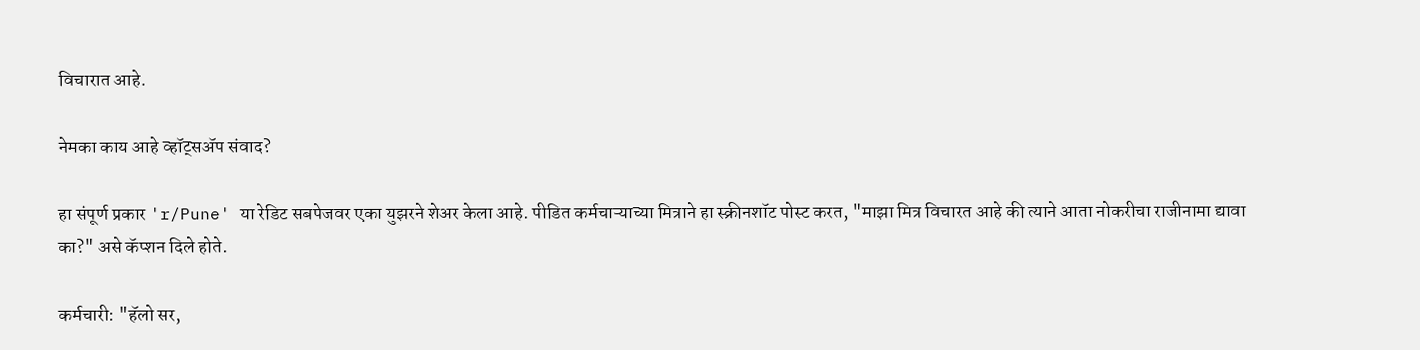विचारात आहे.

नेमका काय आहे व्हॉट्सॲप संवाद?

हा संपूर्ण प्रकार 'r/Pune' या रेडिट सबपेजवर एका युझरने शेअर केला आहे. पीडित कर्मचाऱ्याच्या मित्राने हा स्क्रीनशॉट पोस्ट करत, "माझा मित्र विचारत आहे की त्याने आता नोकरीचा राजीनामा द्यावा का?" असे कॅप्शन दिले होते.

कर्मचारी: "हॅलो सर,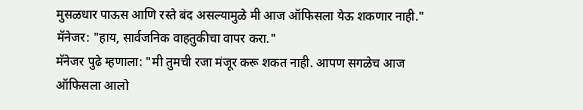मुसळधार पाऊस आणि रस्ते बंद असल्यामुळे मी आज ऑफिसला येऊ शकणार नाही."
मॅनेजर: "हाय, सार्वजनिक वाहतुकीचा वापर करा."
मॅनेजर पुढे म्हणाला: "मी तुमची रजा मंजूर करू शकत नाही. आपण सगळेच आज ऑफिसला आलो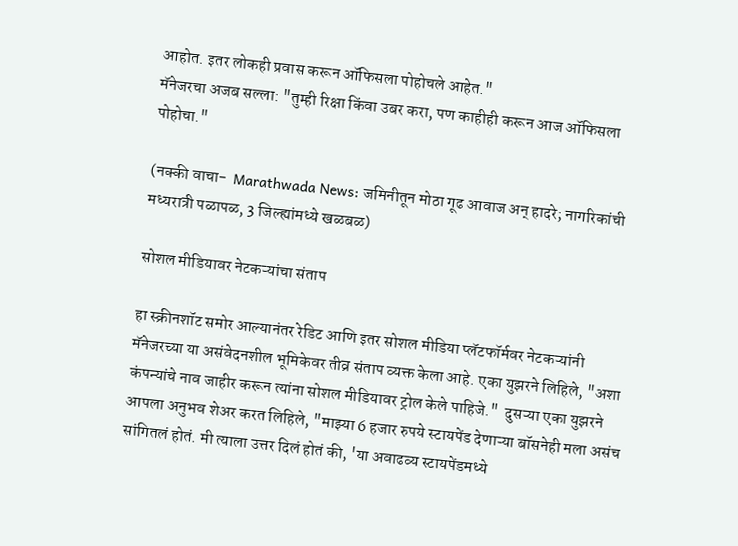आहोत. इतर लोकही प्रवास करून ऑफिसला पोहोचले आहेत."
मॅनेजरचा अजब सल्ला: "तुम्ही रिक्षा किंवा उबर करा, पण काहीही करून आज ऑफिसला पोहोचा."

(नक्की वाचा-  Marathwada News: जमिनीतून मोठा गूढ आवाज अन् हादरे; नागरिकांची मध्यरात्री पळापळ, 3 जिल्ह्यांमध्ये खळबळ)

सोशल मीडियावर नेटकऱ्यांचा संताप

हा स्क्रीनशॉट समोर आल्यानंतर रेडिट आणि इतर सोशल मीडिया प्लॅटफॉर्मवर नेटकऱ्यांनी मॅनेजरच्या या असंवेदनशील भूमिकेवर तीव्र संताप व्यक्त केला आहे. एका युझरने लिहिले, "अशा कंपन्यांचे नाव जाहीर करून त्यांना सोशल मीडियावर ट्रोल केले पाहिजे."  दुसऱ्या एका युझरने आपला अनुभव शेअर करत लिहिले, "माझ्या 6 हजार रुपये स्टायपेंड देणाऱ्या बॉसनेही मला असंच सांगितलं होतं. मी त्याला उत्तर दिलं होतं की, 'या अवाढव्य स्टायपेंडमध्ये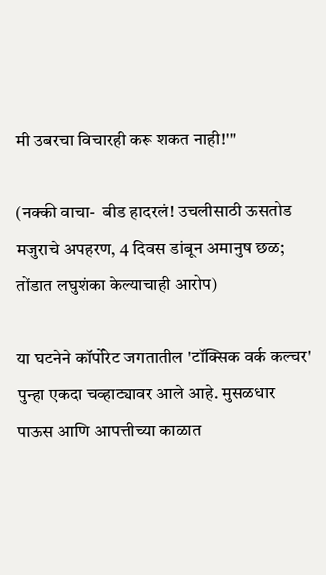मी उबरचा विचारही करू शकत नाही!'"

(नक्की वाचा-  बीड हादरलं! उचलीसाठी ऊसतोड मजुराचे अपहरण, 4 दिवस डांबून अमानुष छळ; तोंडात लघुशंका केल्याचाही आरोप)

या घटनेने कॉर्पोरेट जगतातील 'टॉक्सिक वर्क कल्चर' पुन्हा एकदा चव्हाट्यावर आले आहे. मुसळधार पाऊस आणि आपत्तीच्या काळात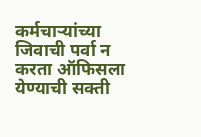कर्मचाऱ्यांच्या जिवाची पर्वा न करता ऑफिसला येण्याची सक्ती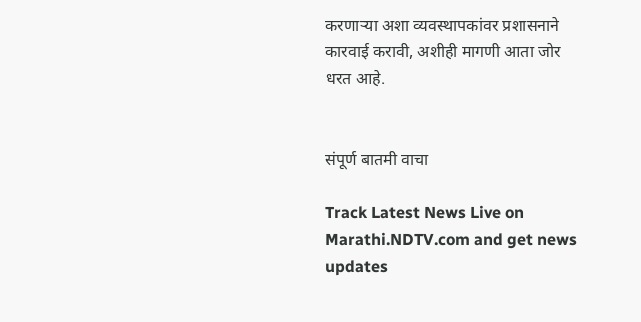करणाऱ्या अशा व्यवस्थापकांवर प्रशासनाने कारवाई करावी, अशीही मागणी आता जोर धरत आहे.


संपूर्ण बातमी वाचा

Track Latest News Live on Marathi.NDTV.com and get news updates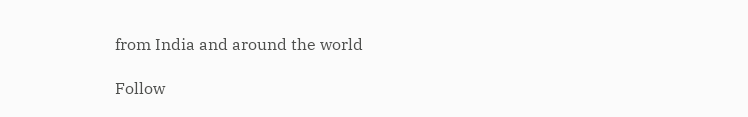from India and around the world

Follow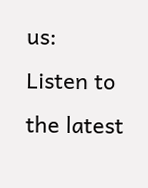us:
Listen to the latest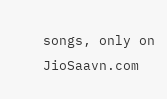songs, only on JioSaavn.com